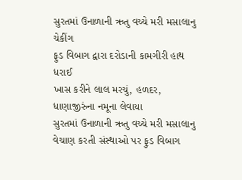સુરતમાં ઉનાળાની ઋતુ વચ્ચે મરી મસાલાનુ ચેકીંગ
ફુડ વિબાગ દ્વારા દરોડાની કામગીરી હાથ ધરાઈ
ખાસ કરીને લાલ મરચું, હળદર, ધાણાજીરુંના નમૂના લેવાયા
સુરતમાં ઉનાળાની ઋતુ વચ્ચે મરી મસાલાનુ વેચાણ કરતી સંસ્થાઓ પર ફુડ વિબાગ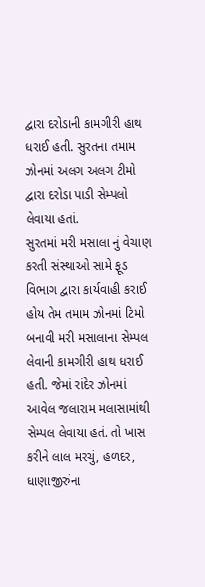દ્વારા દરોડાની કામગીરી હાથ ધરાઈ હતી. સુરતના તમામ ઝોનમાં અલગ અલગ ટીમો દ્વારા દરોડા પાડી સેમ્પલો લેવાયા હતાં.
સુરતમાં મરી મસાલા નું વેચાણ કરતી સંસ્થાઓ સામે ફૂડ વિભાગ દ્વારા કાર્યવાહી કરાઈ હોય તેમ તમામ ઝોનમાં ટિમો બનાવી મરી મસાલાના સેમ્પલ લેવાની કામગીરી હાથ ધરાઈ હતી. જેમાં રાંદેર ઝોનમાં આવેલ જલારામ મલાસામાંથી સેમ્પલ લેવાયા હતં. તો ખાસ કરીને લાલ મરચું, હળદર, ધાણાજીરુંના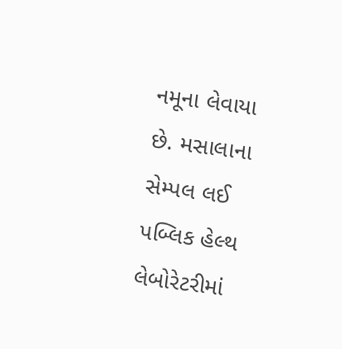નમૂના લેવાયા છે. મસાલાના સેમ્પલ લઈ પબ્લિક હેલ્થ લેબોરેટરીમાં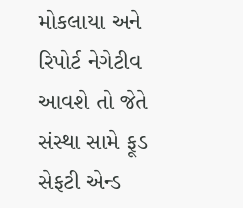મોકલાયા અને રિપોર્ટ નેગેટીવ આવશે તો જેતે સંસ્થા સામે ફૂડ સેફટી એન્ડ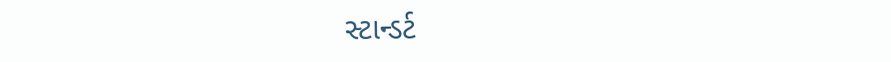સ્ટાન્ડર્ટ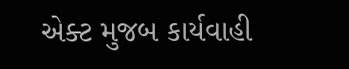એક્ટ મુજબ કાર્યવાહી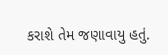કરાશે તેમ જણાવાયુ હતું.